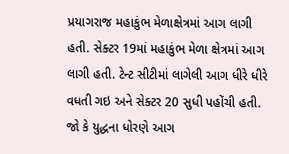પ્રયાગરાજ મહાકુંભ મેળાક્ષેત્રમાં આગ લાગી હતી. સેક્ટર 19માં મહાકુંભ મેળા ક્ષેત્રમાં આગ લાગી હતી. ટેન્ટ સીટીમાં લાગેલી આગ ધીરે ધીરે વધતી ગઇ અને સેક્ટર 20 સુધી પહોંચી હતી. જો કે યુદ્ધના ધોરણે આગ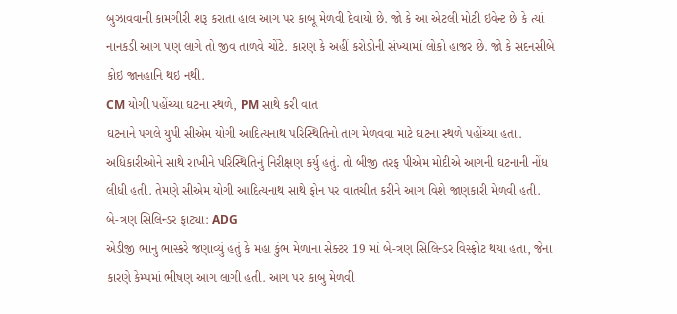બુઝાવવાની કામગીરી શરૂ કરાતા હાલ આગ પર કાબૂ મેળવી દેવાયો છે. જો કે આ એટલી મોટી ઇવેન્ટ છે કે ત્યાં નાનકડી આગ પણ લાગે તો જીવ તાળવે ચોંટે. કારણ કે અહીં કરોડોની સંખ્યામાં લોકો હાજર છે. જો કે સદનસીબે કોઇ જાનહાનિ થઇ નથી.
CM યોગી પહોંચ્યા ઘટના સ્થળે, PM સાથે કરી વાત
ઘટનાને પગલે યુપી સીએમ યોગી આદિત્યનાથ પરિસ્થિતિનો તાગ મેળવવા માટે ઘટના સ્થળે પહોંચ્યા હતા. અધિકારીઓને સાથે રાખીને પરિસ્થિતિનું નિરીક્ષણ કર્યુ હતું. તો બીજી તરફ પીએમ મોદીએ આગની ઘટનાની નોંધ લીધી હતી. તેમણે સીએમ યોગી આદિત્યનાથ સાથે ફોન પર વાતચીત કરીને આગ વિશે જાણકારી મેળવી હતી.
બે-ત્રણ સિલિન્ડર ફાટ્યા: ADG
એડીજી ભાનુ ભાસ્કરે જણાવ્યું હતું કે મહા કુંભ મેળાના સેક્ટર 19 માં બે-ત્રણ સિલિન્ડર વિસ્ફોટ થયા હતા, જેના કારણે કેમ્પમાં ભીષણ આગ લાગી હતી. આગ પર કાબુ મેળવી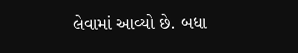લેવામાં આવ્યો છે. બધા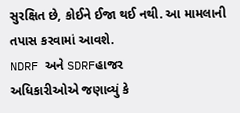સુરક્ષિત છે, કોઈને ઈજા થઈ નથી. આ મામલાની તપાસ કરવામાં આવશે.
NDRF અને SDRFહાજર
અધિકારીઓએ જણાવ્યું કે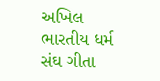અખિલ ભારતીય ધર્મ સંઘ ગીતા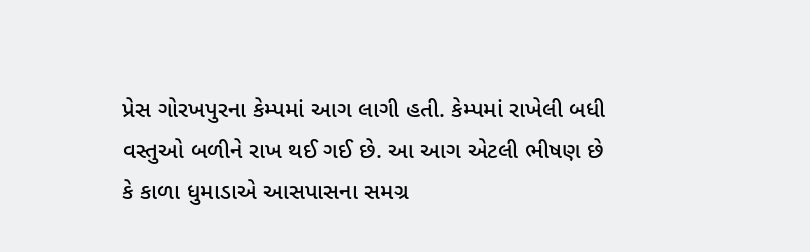પ્રેસ ગોરખપુરના કેમ્પમાં આગ લાગી હતી. કેમ્પમાં રાખેલી બધી વસ્તુઓ બળીને રાખ થઈ ગઈ છે. આ આગ એટલી ભીષણ છે કે કાળા ધુમાડાએ આસપાસના સમગ્ર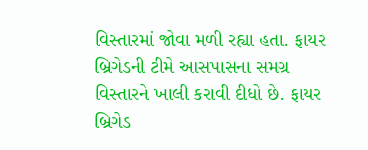વિસ્તારમાં જોવા મળી રહ્યા હતા. ફાયર બ્રિગેડની ટીમે આસપાસના સમગ્ર વિસ્તારને ખાલી કરાવી દીધો છે. ફાયર બ્રિગેડ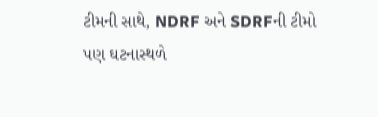ટીમની સાથે, NDRF અને SDRFની ટીમો પણ ઘટનાસ્થળે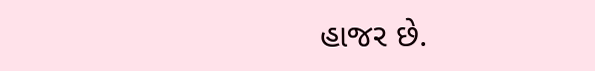હાજર છે.